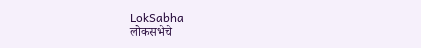LokSabha
लोकसभेचे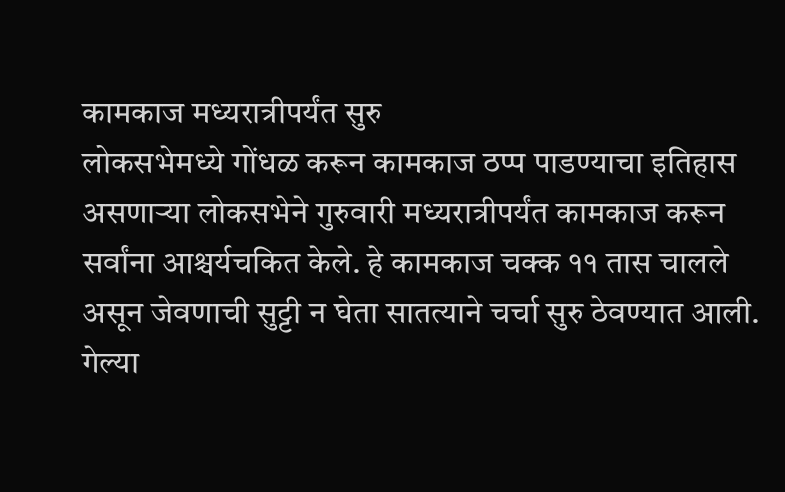कामकाज मध्यरात्रीपर्यंत सुरु
लोकसभेमध्ये गोंधळ करून कामकाज ठप्प पाडण्याचा इतिहास असणाऱ्या लोकसभेने गुरुवारी मध्यरात्रीपर्यंत कामकाज करून सर्वांना आश्चर्यचकित केले. हे कामकाज चक्क ११ तास चालले असून जेवणाची सुट्टी न घेता सातत्याने चर्चा सुरु ठेवण्यात आली. गेल्या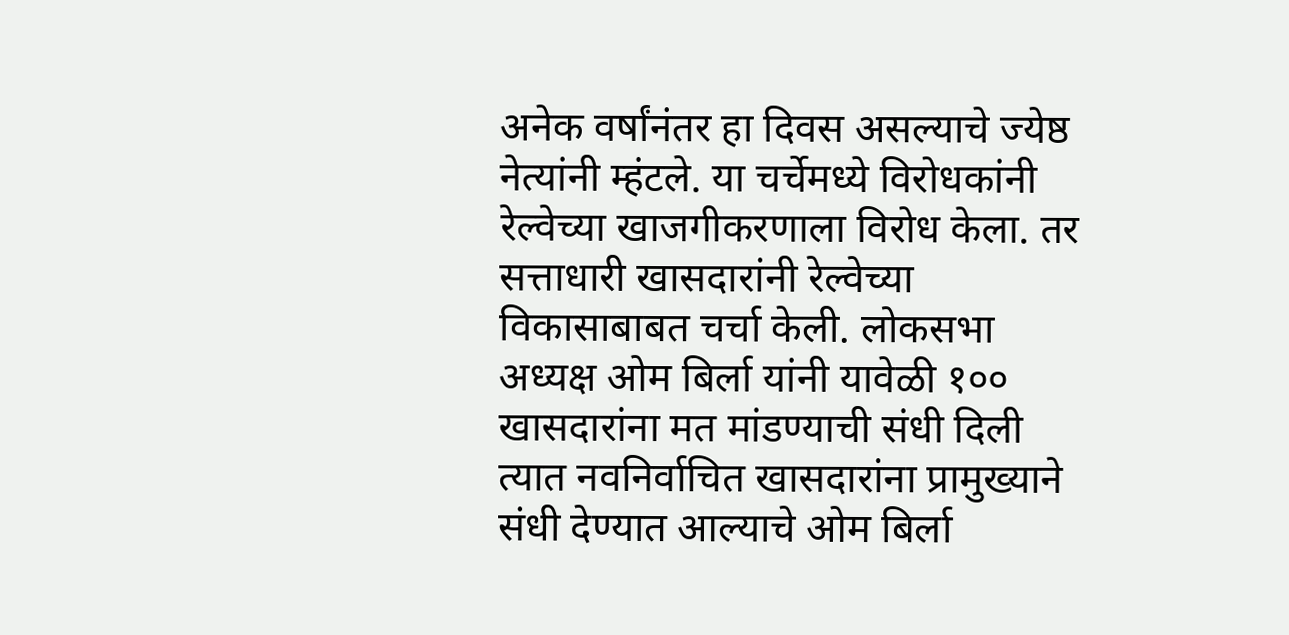अनेक वर्षांनंतर हा दिवस असल्याचे ज्येष्ठ नेत्यांनी म्हंटले. या चर्चेमध्ये विरोधकांनी रेल्वेच्या खाजगीकरणाला विरोध केला. तर सत्ताधारी खासदारांनी रेल्वेच्या विकासाबाबत चर्चा केली. लोकसभा अध्यक्ष ओम बिर्ला यांनी यावेळी १०० खासदारांना मत मांडण्याची संधी दिली त्यात नवनिर्वाचित खासदारांना प्रामुख्याने संधी देण्यात आल्याचे ओम बिर्ला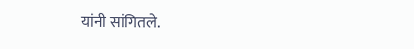यांनी सांगितले.